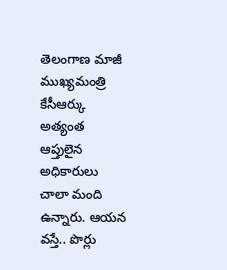తెలంగాణ మాజీ ముఖ్యమంత్రి కేసీఆర్కు అత్యంత ఆప్తులైన అధికారులు చాలా మంది ఉన్నారు. ఆయన వస్తే.. పొర్లు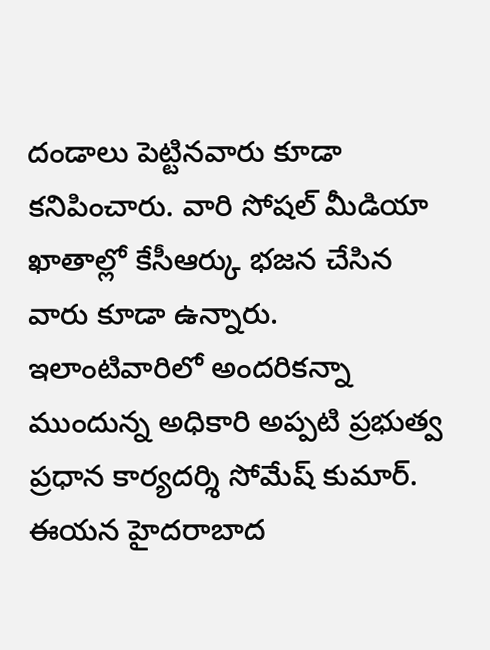దండాలు పెట్టినవారు కూడా కనిపించారు. వారి సోషల్ మీడియా ఖాతాల్లో కేసీఆర్కు భజన చేసిన వారు కూడా ఉన్నారు. ఇలాంటివారిలో అందరికన్నా ముందున్న అధికారి అప్పటి ప్రభుత్వ ప్రధాన కార్యదర్శి సోమేష్ కుమార్. ఈయన హైదరాబాద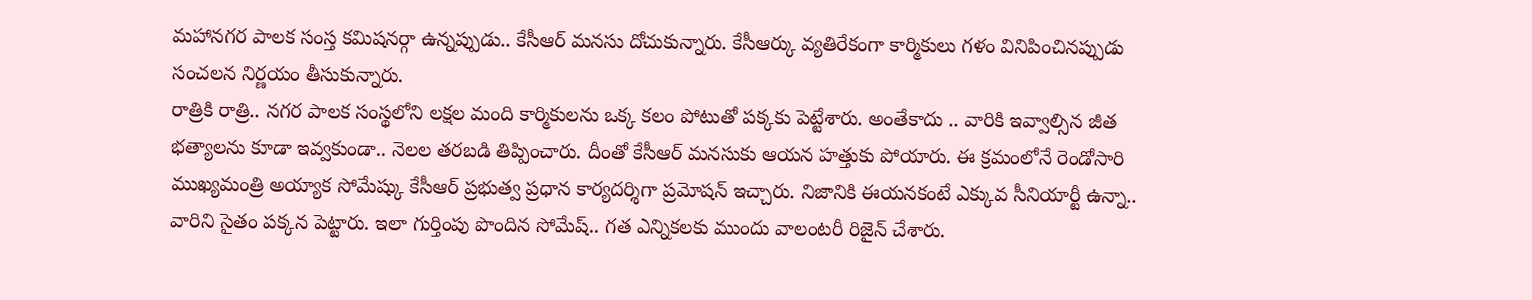మహానగర పాలక సంస్త కమిషనర్గా ఉన్నప్పుడు.. కేసీఆర్ మనసు దోచుకున్నారు. కేసీఆర్కు వ్యతిరేకంగా కార్మికులు గళం వినిపించినప్పుడు సంచలన నిర్ణయం తీసుకున్నారు.
రాత్రికి రాత్రి.. నగర పాలక సంస్థలోని లక్షల మంది కార్మికులను ఒక్క కలం పోటుతో పక్కకు పెట్టేశారు. అంతేకాదు .. వారికి ఇవ్వాల్సిన జీత భత్యాలను కూడా ఇవ్వకుండా.. నెలల తరబడి తిప్పించారు. దీంతో కేసీఆర్ మనసుకు ఆయన హత్తుకు పోయారు. ఈ క్రమంలోనే రెండోసారి ముఖ్యమంత్రి అయ్యాక సోమేష్కు కేసీఆర్ ప్రభుత్వ ప్రధాన కార్యదర్శిగా ప్రమోషన్ ఇచ్చారు. నిజానికి ఈయనకంటే ఎక్కువ సీనియార్టీ ఉన్నా.. వారిని సైతం పక్కన పెట్టారు. ఇలా గుర్తింపు పొందిన సోమేష్.. గత ఎన్నికలకు ముందు వాలంటరీ రిజైన్ చేశారు.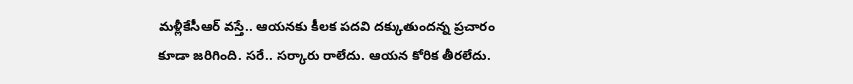మళ్లీకేసీఆర్ వస్తే.. ఆయనకు కీలక పదవి దక్కుతుందన్న ప్రచారం కూడా జరిగింది. సరే.. సర్కారు రాలేదు. ఆయన కోరిక తీరలేదు.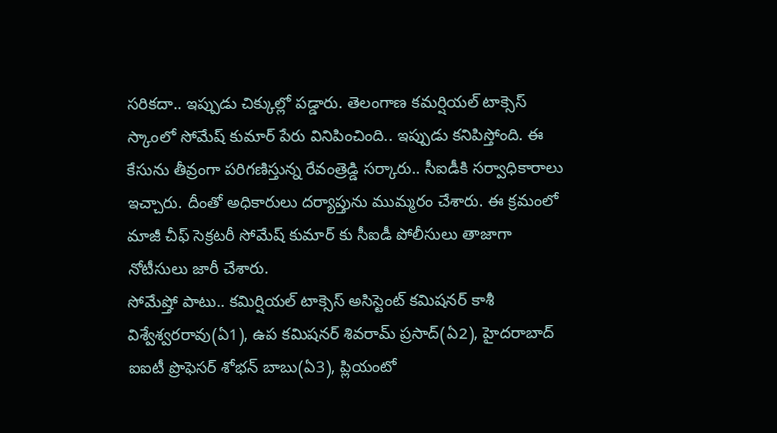సరికదా.. ఇప్పుడు చిక్కుల్లో పడ్డారు. తెలంగాణ కమర్షియల్ టాక్సెస్ స్కాంలో సోమేష్ కుమార్ పేరు వినిపించింది.. ఇప్పుడు కనిపిస్తోంది. ఈ కేసును తీవ్రంగా పరిగణిస్తున్న రేవంత్రెడ్డి సర్కారు.. సీఐడీకి సర్వాధికారాలు ఇచ్చారు. దీంతో అధికారులు దర్యాప్తును ముమ్మరం చేశారు. ఈ క్రమంలో మాజీ చీఫ్ సెక్రటరీ సోమేష్ కుమార్ కు సీఐడీ పోలీసులు తాజాగా నోటీసులు జారీ చేశారు.
సోమేష్తో పాటు.. కమిర్షియల్ టాక్సెస్ అసిస్టెంట్ కమిషనర్ కాశీ విశ్వేశ్వరరావు(ఏ1), ఉప కమిషనర్ శివరామ్ ప్రసాద్(ఏ2), హైదరాబాద్ ఐఐటీ ప్రొఫెసర్ శోభన్ బాబు(ఏ3), ప్లియంటో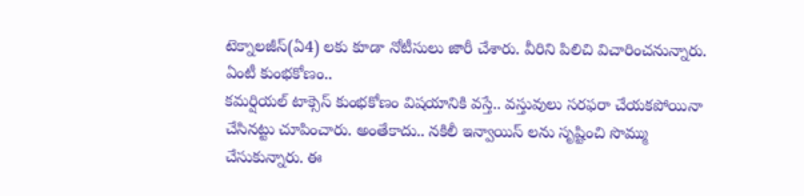టెక్నాలజీస్(ఏ4) లకు కూడా నోటీసులు జారీ చేశారు. వీరిని పిలిచి విచారించనున్నారు.
ఏంటీ కుంభకోణం..
కమర్షియల్ టాక్సెస్ కుంభకోణం విషయానికి వస్తే.. వస్తువులు సరఫరా చేయకపోయినా చేసినట్టు చూపించారు. అంతేకాదు.. నకిలీ ఇన్వాయిస్ లను సృష్టించి సొమ్ము చేసుకున్నారు. ఈ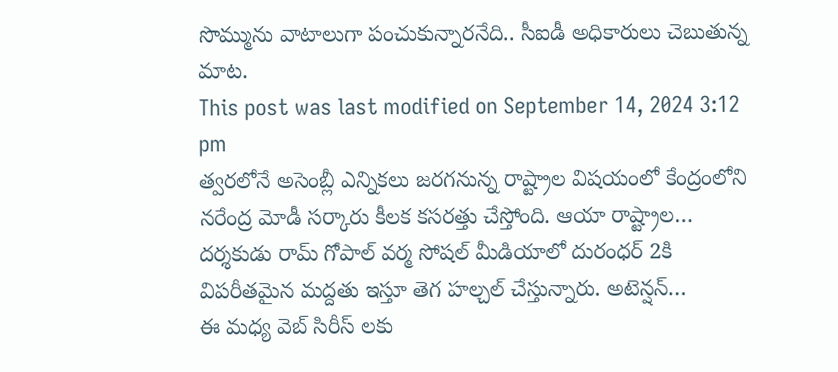సొమ్మును వాటాలుగా పంచుకున్నారనేది.. సీఐడీ అధికారులు చెబుతున్న మాట.
This post was last modified on September 14, 2024 3:12 pm
త్వరలోనే అసెంబ్లీ ఎన్నికలు జరగనున్న రాష్ట్రాల విషయంలో కేంద్రంలోని నరేంద్ర మోడీ సర్కారు కీలక కసరత్తు చేస్తోంది. ఆయా రాష్ట్రాల…
దర్శకుడు రామ్ గోపాల్ వర్మ సోషల్ మీడియాలో దురంధర్ 2కి విపరీతమైన మద్దతు ఇస్తూ తెగ హల్చల్ చేస్తున్నారు. అటెన్షన్…
ఈ మధ్య వెబ్ సిరీస్ లకు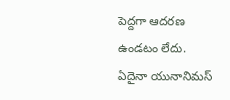పెద్దగా ఆదరణ ఉండటం లేదు. ఏదైనా యునానిమస్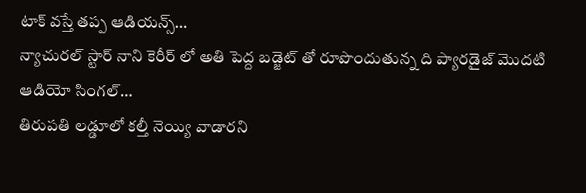టాక్ వస్తే తప్ప ఆడియన్స్…
న్యాచురల్ స్టార్ నాని కెరీర్ లో అతి పెద్ద బడ్జెట్ తో రూపొందుతున్న ది ప్యారడైజ్ మొదటి ఆడియో సింగల్…
తిరుపతి లడ్డూలో కల్తీ నెయ్యి వాడారని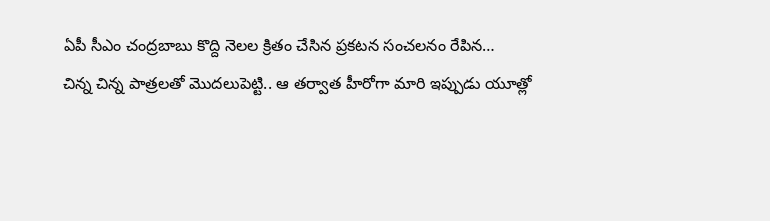ఏపీ సీఎం చంద్రబాబు కొద్ది నెలల క్రితం చేసిన ప్రకటన సంచలనం రేపిన…
చిన్న చిన్న పాత్రలతో మొదలుపెట్టి.. ఆ తర్వాత హీరోగా మారి ఇప్పుడు యూత్లో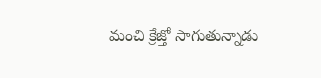మంచి క్రేజ్తో సాగుతున్నాడు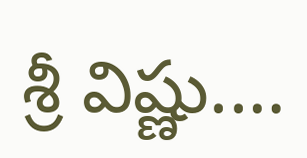శ్రీ విష్ణు.…